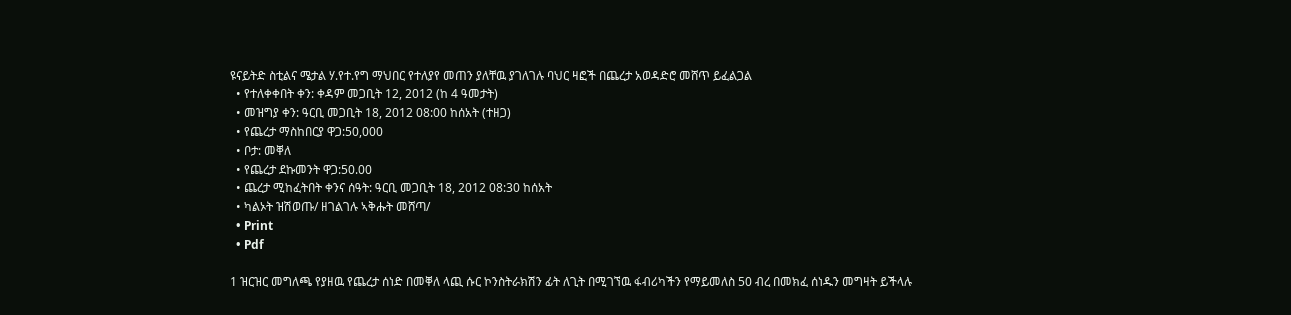ዩናይትድ ስቲልና ሜታል ሃ.የተ.የግ ማህበር የተለያየ መጠን ያለቸዉ ያገለገሉ ባህር ዛፎች በጨረታ አወዳድሮ መሸጥ ይፈልጋል
  • የተለቀቀበት ቀን: ቀዳም መጋቢት 12, 2012 (ከ 4 ዓመታት)
  • መዝግያ ቀን: ዓርቢ መጋቢት 18, 2012 08:00 ከሰአት (ተዘጋ)
  • የጨረታ ማስከበርያ ዋጋ:50,000
  • ቦታ: መቐለ
  • የጨረታ ደኩመንት ዋጋ:50.00
  • ጨረታ ሚከፈትበት ቀንና ሰዓት: ዓርቢ መጋቢት 18, 2012 08:30 ከሰአት
  • ካልኦት ዝሽወጡ/ ዘገልገሉ ኣቅሑት መሸጣ/
  • Print
  • Pdf

1 ዝርዝር መግለጫ የያዘዉ የጨረታ ሰነድ በመቐለ ላጪ ሱር ኮንስትራክሽን ፊት ለጊት በሚገኘዉ ፋብሪካችን የማይመለስ 50 ብረ በመክፈ ሰነዱን መግዛት ይችላሉ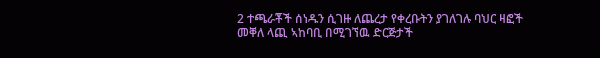2 ተጫራቾች ሰነዱን ሲገዙ ለጨረታ የቀረቡትን ያገለገሉ ባህር ዛፎች መቐለ ላጪ ኣከባቢ በሚገኘዉ ድርጅታች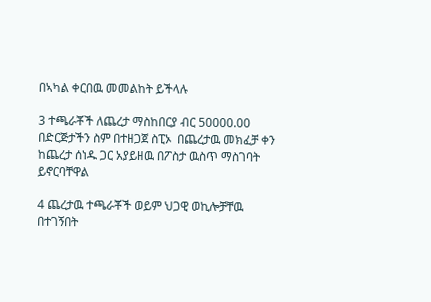በኣካል ቀርበዉ መመልከት ይችላሉ

3 ተጫራቾች ለጨረታ ማስከበርያ ብር 50000.00 በድርጅታችን ስም በተዘጋጀ ስፒኦ  በጨረታዉ መክፈቻ ቀን ከጨረታ ሰነዱ ጋር አያይዘዉ በፖስታ ዉስጥ ማስገባት ይኖርባቸዋል

4 ጨረታዉ ተጫራቾች ወይም ህጋዊ ወኪሎቻቸዉ በተገኝበት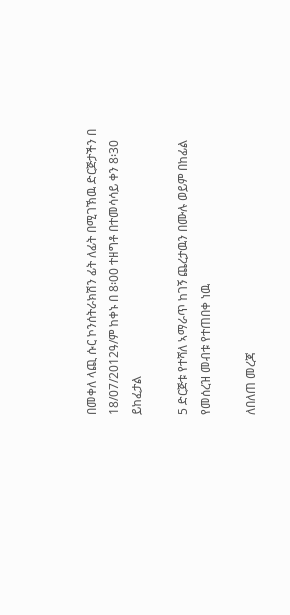በመቀለ ላጪ ሱር ኮንሰትራክሽን ፊት ለፊት በሚገኽዉ ድርጅታችን በ 18/07/2012ዓ/ም ከቀኑ በ 8፡00 ተዘግቶ በተመሳሳይ ቀን 8፡30 ይከፈታል

5 ድርጅቱ የተሻለ ኣማራጥ ከገኝ ጨረታዉን በሙሉ ወይም በከፊል የመሰረዝ መብቱ የተጠበቀ ነዉ

ለበለጠ መረጃ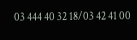03 444 40 32 18/03 42 41 00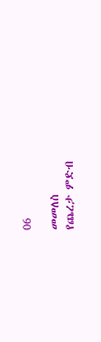06

መመለስ
የጨረታ ምድብ